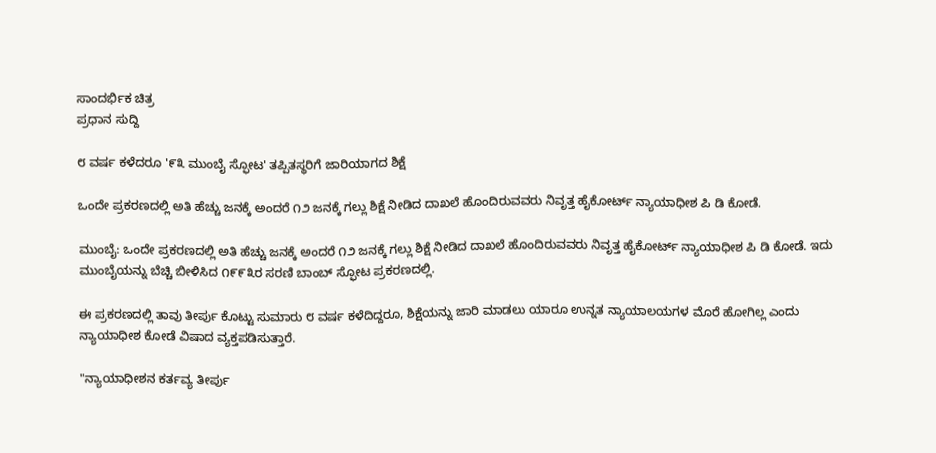ಸಾಂದರ್ಭಿಕ ಚಿತ್ರ
ಪ್ರಧಾನ ಸುದ್ದಿ

೮ ವರ್ಷ ಕಳೆದರೂ '೯೩ ಮುಂಬೈ ಸ್ಫೋಟ' ತಪ್ಪಿತಸ್ಥರಿಗೆ ಜಾರಿಯಾಗದ ಶಿಕ್ಷೆ

ಒಂದೇ ಪ್ರಕರಣದಲ್ಲಿ ಅತಿ ಹೆಚ್ಚು ಜನಕ್ಕೆ ಅಂದರೆ ೧೨ ಜನಕ್ಕೆ ಗಲ್ಲು ಶಿಕ್ಷೆ ನೀಡಿದ ದಾಖಲೆ ಹೊಂದಿರುವವರು ನಿವೃತ್ತ ಹೈಕೋರ್ಟ್ ನ್ಯಾಯಾಧೀಶ ಪಿ ಡಿ ಕೋಡೆ.

ಮುಂಬೈ: ಒಂದೇ ಪ್ರಕರಣದಲ್ಲಿ ಅತಿ ಹೆಚ್ಚು ಜನಕ್ಕೆ ಅಂದರೆ ೧೨ ಜನಕ್ಕೆ ಗಲ್ಲು ಶಿಕ್ಷೆ ನೀಡಿದ ದಾಖಲೆ ಹೊಂದಿರುವವರು ನಿವೃತ್ತ ಹೈಕೋರ್ಟ್ ನ್ಯಾಯಾಧೀಶ ಪಿ ಡಿ ಕೋಡೆ. ಇದು ಮುಂಬೈಯನ್ನು ಬೆಚ್ಚಿ ಬೀಳಿಸಿದ ೧೯೯೩ರ ಸರಣಿ ಬಾಂಬ್ ಸ್ಫೋಟ ಪ್ರಕರಣದಲ್ಲಿ.

ಈ ಪ್ರಕರಣದಲ್ಲಿ ತಾವು ತೀರ್ಪು ಕೊಟ್ಟು ಸುಮಾರು ೮ ವರ್ಷ ಕಳೆದಿದ್ದರೂ, ಶಿಕ್ಷೆಯನ್ನು ಜಾರಿ ಮಾಡಲು ಯಾರೂ ಉನ್ನತ ನ್ಯಾಯಾಲಯಗಳ ಮೊರೆ ಹೋಗಿಲ್ಲ ಎಂದು ನ್ಯಾಯಾಧೀಶ ಕೋಡೆ ವಿಷಾದ ವ್ಯಕ್ತಪಡಿಸುತ್ತಾರೆ.

"ನ್ಯಾಯಾಧೀಶನ ಕರ್ತವ್ಯ ತೀರ್ಪು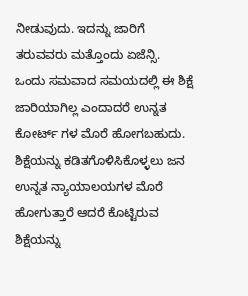ನೀಡುವುದು. ಇದನ್ನು ಜಾರಿಗೆ ತರುವವರು ಮತ್ತೊಂದು ಏಜೆನ್ಸಿ. ಒಂದು ಸಮವಾದ ಸಮಯದಲ್ಲಿ ಈ ಶಿಕ್ಷೆ ಜಾರಿಯಾಗಿಲ್ಲ ಎಂದಾದರೆ ಉನ್ನತ ಕೋರ್ಟ್ ಗಳ ಮೊರೆ ಹೋಗಬಹುದು. ಶಿಕ್ಷೆಯನ್ನು ಕಡಿತಗೊಳಿಸಿಕೊಳ್ಳಲು ಜನ ಉನ್ನತ ನ್ಯಾಯಾಲಯಗಳ ಮೊರೆ ಹೋಗುತ್ತಾರೆ ಆದರೆ ಕೊಟ್ಟಿರುವ ಶಿಕ್ಷೆಯನ್ನು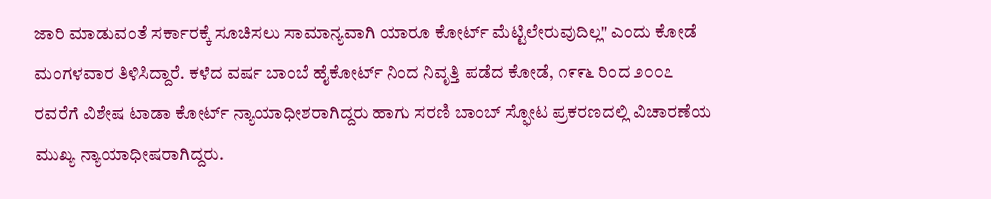ಜಾರಿ ಮಾಡುವಂತೆ ಸರ್ಕಾರಕ್ಕೆ ಸೂಚಿಸಲು ಸಾಮಾನ್ಯವಾಗಿ ಯಾರೂ ಕೋರ್ಟ್ ಮೆಟ್ಟಿಲೇರುವುದಿಲ್ಲ" ಎಂದು ಕೋಡೆ ಮಂಗಳವಾರ ತಿಳಿಸಿದ್ದಾರೆ. ಕಳೆದ ವರ್ಷ ಬಾಂಬೆ ಹೈಕೋರ್ಟ್ ನಿಂದ ನಿವೃತ್ತಿ ಪಡೆದ ಕೋಡೆ, ೧೯೯೬ ರಿಂದ ೨೦೦೭ ರವರೆಗೆ ವಿಶೇಷ ಟಾಡಾ ಕೋರ್ಟ್ ನ್ಯಾಯಾಧೀಶರಾಗಿದ್ದರು ಹಾಗು ಸರಣಿ ಬಾಂಬ್ ಸ್ಫೋಟ ಪ್ರಕರಣದಲ್ಲಿ ವಿಚಾರಣೆಯ ಮುಖ್ಯ ನ್ಯಾಯಾಧೀಷರಾಗಿದ್ದರು.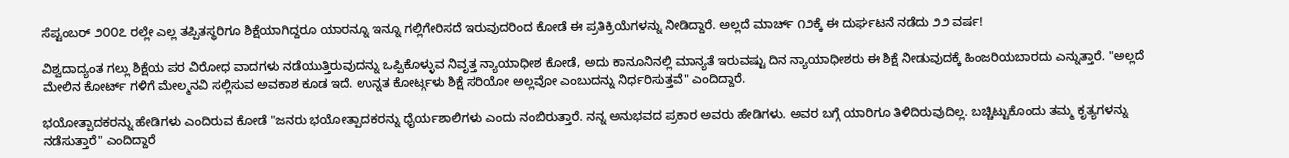ಸೆಪ್ಟಂಬರ್ ೨೦೦೭ ರಲ್ಲೇ ಎಲ್ಲ ತಪ್ಪಿತಸ್ಥರಿಗೂ ಶಿಕ್ಷೆಯಾಗಿದ್ದರೂ ಯಾರನ್ನೂ ಇನ್ನೂ ಗಲ್ಲಿಗೇರಿಸದೆ ಇರುವುದರಿಂದ ಕೋಡೆ ಈ ಪ್ರತಿಕ್ರಿಯೆಗಳನ್ನು ನೀಡಿದ್ದಾರೆ. ಅಲ್ಲದೆ ಮಾರ್ಚ್ ೧೨ಕ್ಕೆ ಈ ದುರ್ಘಟನೆ ನಡೆದು ೨೨ ವರ್ಷ!

ವಿಶ್ವದಾದ್ಯಂತ ಗಲ್ಲು ಶಿಕ್ಷೆಯ ಪರ ವಿರೋಧ ವಾದಗಳು ನಡೆಯುತ್ತಿರುವುದನ್ನು ಒಪ್ಪಿಕೊಳ್ಳುವ ನಿವೃತ್ತ ನ್ಯಾಯಾಧೀಶ ಕೋಡೆ, ಅದು ಕಾನೂನಿನಲ್ಲಿ ಮಾನ್ಯತೆ ಇರುವಷ್ಟು ದಿನ ನ್ಯಾಯಾಧೀಶರು ಈ ಶಿಕ್ಷೆ ನೀಡುವುದಕ್ಕೆ ಹಿಂಜರಿಯಬಾರದು ಎನ್ನುತ್ತಾರೆ. "ಅಲ್ಲದೆ ಮೇಲಿನ ಕೋರ್ಟ್ ಗಳಿಗೆ ಮೇಲ್ಮನವಿ ಸಲ್ಲಿಸುವ ಅವಕಾಶ ಕೂಡ ಇದೆ. ಉನ್ನತ ಕೋರ್ಟ್ಗಳು ಶಿಕ್ಷೆ ಸರಿಯೋ ಅಲ್ಲವೋ ಎಂಬುದನ್ನು ನಿರ್ಧರಿಸುತ್ತವೆ" ಎಂದಿದ್ದಾರೆ.

ಭಯೋತ್ಪಾದಕರನ್ನು ಹೇಡಿಗಳು ಎಂದಿರುವ ಕೋಡೆ "ಜನರು ಭಯೋತ್ಪಾದಕರನ್ನು ಧೈರ್ಯಶಾಲಿಗಳು ಎಂದು ನಂಬಿರುತ್ತಾರೆ. ನನ್ನ ಅನುಭವದ ಪ್ರಕಾರ ಅವರು ಹೇಡಿಗಳು. ಅವರ ಬಗ್ಗೆ ಯಾರಿಗೂ ತಿಳಿದಿರುವುದಿಲ್ಲ. ಬಚ್ಚಿಟ್ಟುಕೊಂದು ತಮ್ಮ ಕೃತ್ಯಗಳನ್ನು ನಡೆಸುತ್ತಾರೆ" ಎಂದಿದ್ದಾರೆ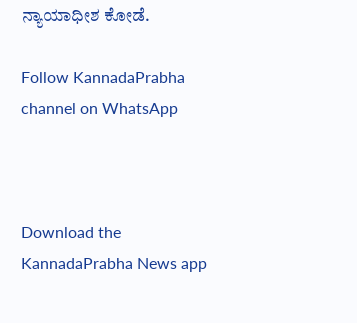ನ್ಯಾಯಾಧೀಶ ಕೋಡೆ.

Follow KannadaPrabha channel on WhatsApp



Download the KannadaPrabha News app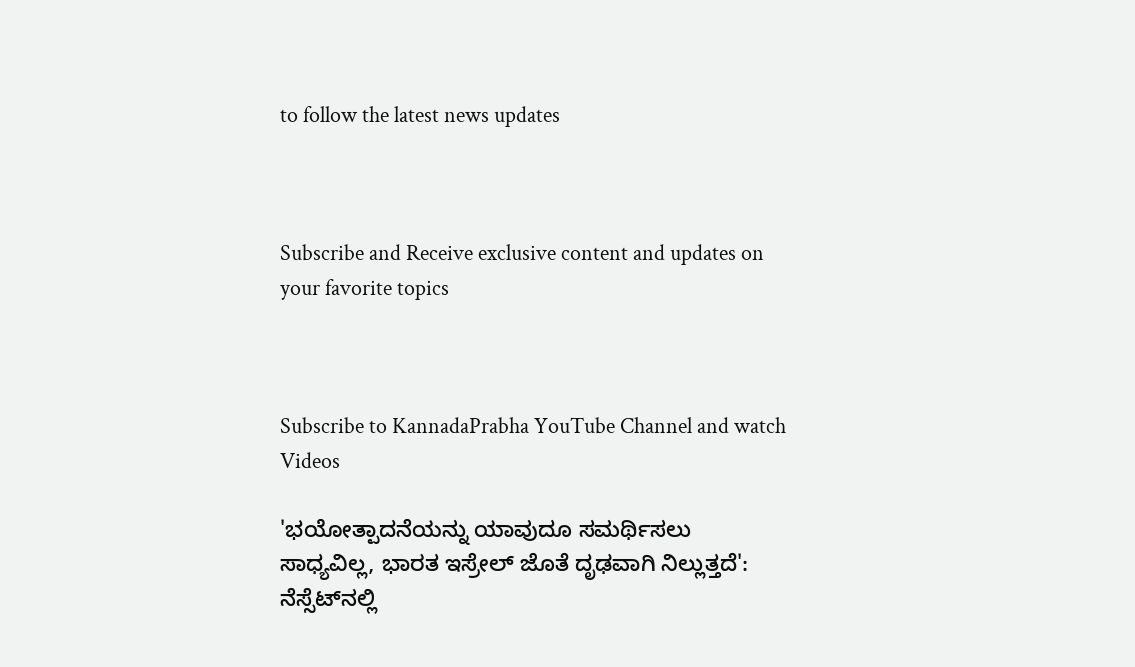to follow the latest news updates



Subscribe and Receive exclusive content and updates on your favorite topics



Subscribe to KannadaPrabha YouTube Channel and watch Videos

'ಭಯೋತ್ಪಾದನೆಯನ್ನು ಯಾವುದೂ ಸಮರ್ಥಿಸಲು ಸಾಧ್ಯವಿಲ್ಲ, ಭಾರತ ಇಸ್ರೇಲ್ ಜೊತೆ ದೃಢವಾಗಿ ನಿಲ್ಲುತ್ತದೆ': ನೆಸ್ಸೆಟ್‌ನಲ್ಲಿ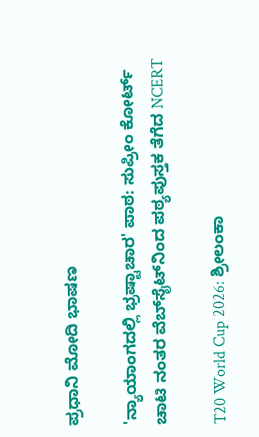ಪ್ರಧಾನಿ ಮೋದಿ ಭಾಷಣ

'ನ್ಯಾಯಾಂಗದಲ್ಲಿ ಭ್ರಷ್ಟಾಚಾರ' ಪಾಠ: ಸುಪ್ರೀಂ ಕೋರ್ಟ್ ಚಾಟಿ ನಂತರ ವೆಬ್‌ಸೈಟ್‌ನಿಂದ ಪಠ್ಯಪುಸ್ತಕ ತೆಗೆದ NCERT

T20 World Cup 2026: ಶ್ರೀಲಂಕಾ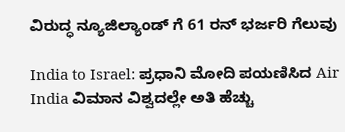ವಿರುದ್ಧ ನ್ಯೂಜಿಲ್ಯಾಂಡ್ ಗೆ 61 ರನ್ ಭರ್ಜರಿ ಗೆಲುವು

India to Israel: ಪ್ರಧಾನಿ ಮೋದಿ ಪಯಣಿಸಿದ Air India ವಿಮಾನ ವಿಶ್ವದಲ್ಲೇ ಅತಿ ಹೆಚ್ಚು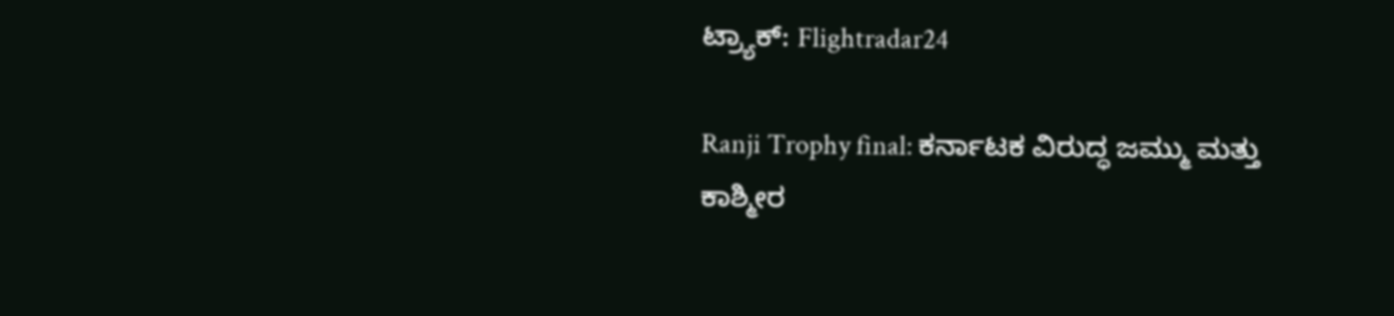ಟ್ರ್ಯಾಕ್: Flightradar24

Ranji Trophy final: ಕರ್ನಾಟಕ ವಿರುದ್ಧ ಜಮ್ಮು ಮತ್ತು ಕಾಶ್ಮೀರ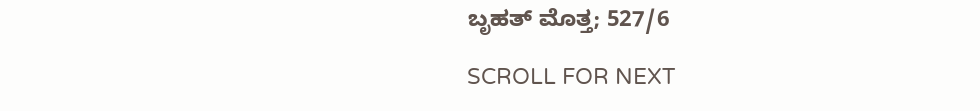ಬೃಹತ್ ಮೊತ್ತ; 527/6

SCROLL FOR NEXT